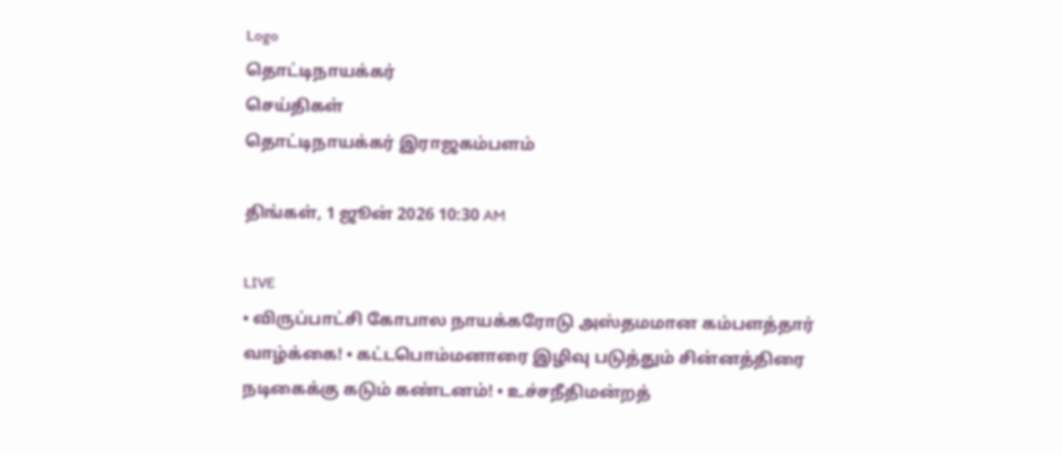Logo
தொட்டிநாயக்கர்
செய்திகள்
தொட்டிநாயக்கர் இராஜகம்பளம்

திங்கள், 1 ஜூன் 2026 10:30 AM

LIVE
• விருப்பாட்சி கோபால நாயக்கரோடு அஸ்தமமான கம்பளத்தார் வாழ்க்கை! • கட்டபொம்மனாரை இழிவு படுத்தும் சின்னத்திரை நடிகைக்கு கடும் கண்டனம்! • உச்சநீதிமன்றத்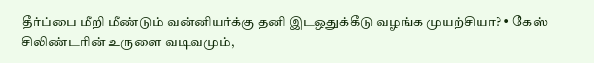தீர்ப்பை மீறி மீண்டும் வன்னியர்க்கு தனி இடஒதுக்கீடு வழங்க முயற்சியா? • கேஸ் சிலிண்டரின் உருளை வடிவமும்,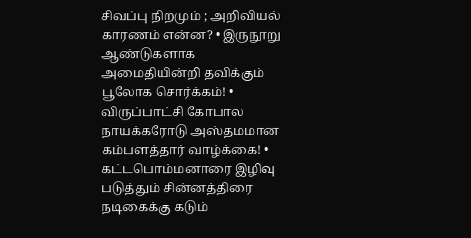சிவப்பு நிறமும் ; அறிவியல் காரணம் என்ன? • இருநூறு ஆண்டுகளாக அமைதியின்றி தவிக்கும் பூலோக சொர்க்கம்! • விருப்பாட்சி கோபால நாயக்கரோடு அஸ்தமமான கம்பளத்தார் வாழ்க்கை! • கட்டபொம்மனாரை இழிவு படுத்தும் சின்னத்திரை நடிகைக்கு கடும்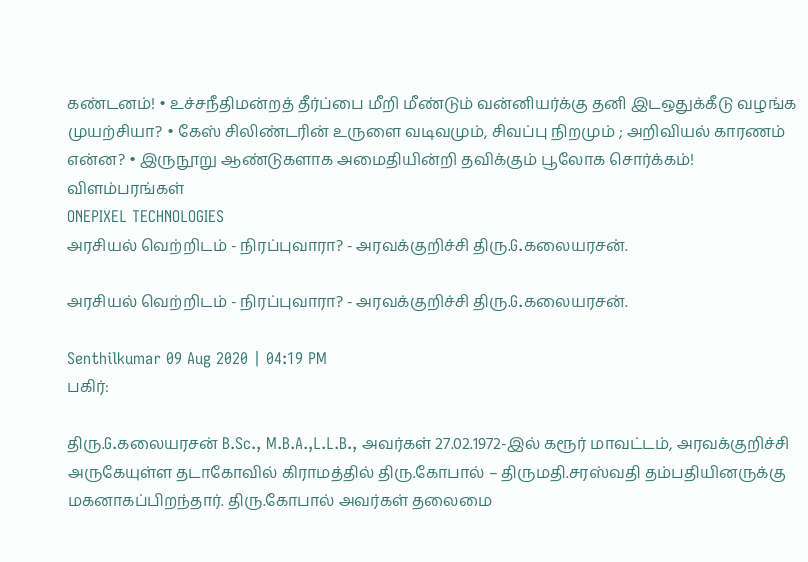கண்டனம்! • உச்சநீதிமன்றத் தீர்ப்பை மீறி மீண்டும் வன்னியர்க்கு தனி இடஒதுக்கீடு வழங்க முயற்சியா? • கேஸ் சிலிண்டரின் உருளை வடிவமும், சிவப்பு நிறமும் ; அறிவியல் காரணம் என்ன? • இருநூறு ஆண்டுகளாக அமைதியின்றி தவிக்கும் பூலோக சொர்க்கம்!
விளம்பரங்கள்
ONEPIXEL TECHNOLOGIES
அரசியல் வெற்றிடம் - நிரப்புவாரா? - அரவக்குறிச்சி திரு.G.கலையரசன்.

அரசியல் வெற்றிடம் - நிரப்புவாரா? - அரவக்குறிச்சி திரு.G.கலையரசன்.

Senthilkumar 09 Aug 2020 | 04:19 PM
பகிர்:

திரு.G.கலையரசன் B.Sc., M.B.A.,L.L.B., அவர்கள் 27.02.1972-இல் கரூர் மாவட்டம், அரவக்குறிச்சி அருகேயுள்ள தடாகோவில் கிராமத்தில் திரு.கோபால் – திருமதி.சரஸ்வதி தம்பதியினருக்கு மகனாகப்பிறந்தார். திரு.கோபால் அவர்கள் தலைமை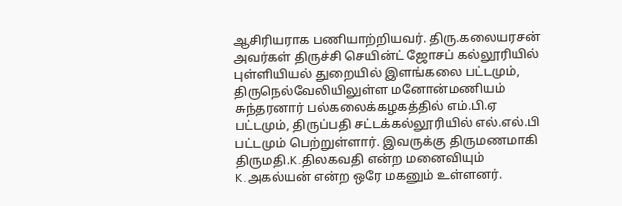ஆசிரியராக பணியாற்றியவர். திரு.கலையரசன் அவர்கள் திருச்சி செயின்ட் ஜோசப் கல்லூரியில் புள்ளியியல் துறையில் இளங்கலை பட்டமும், திருநெல்வேலியிலுள்ள மனோன்மணியம் சுந்தரனார் பல்கலைக்கழகத்தில் எம்.பி.ஏ பட்டமும், திருப்பதி சட்டக்கல்லூரியில் எல்.எல்.பி பட்டமும் பெற்றுள்ளார். இவருக்கு திருமணமாகி திருமதி.K.திலகவதி என்ற மனைவியும் K.அகல்யன் என்ற ஒரே மகனும் உள்ளனர்.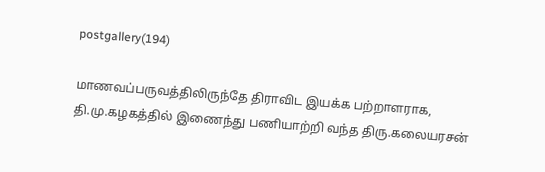postgallery(194)

மாணவப்பருவத்திலிருந்தே திராவிட இயக்க பற்றாளராக, தி.மு.கழகத்தில் இணைந்து பணியாற்றி வந்த திரு.கலையரசன்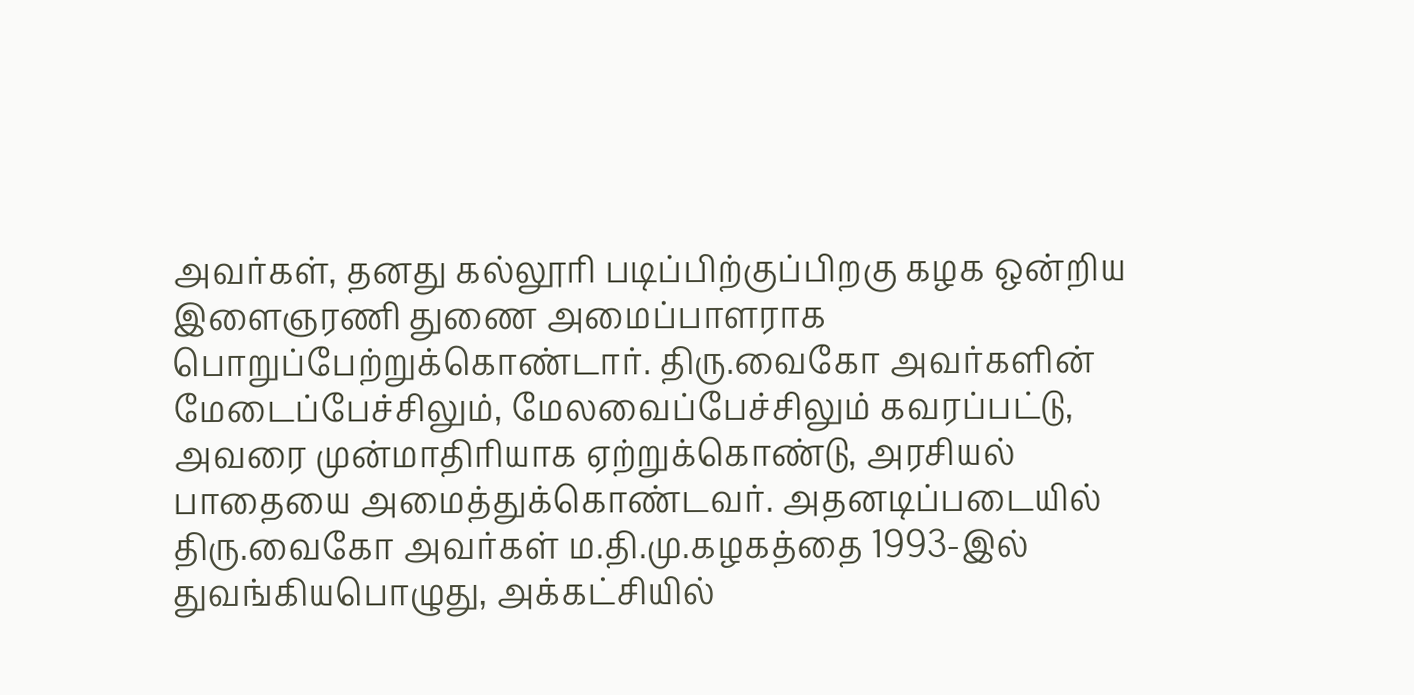அவர்கள், தனது கல்லூரி படிப்பிற்குப்பிறகு கழக ஒன்றிய இளைஞரணி துணை அமைப்பாளராக பொறுப்பேற்றுக்கொண்டார். திரு.வைகோ அவர்களின் மேடைப்பேச்சிலும், மேலவைப்பேச்சிலும் கவரப்பட்டு, அவரை முன்மாதிரியாக ஏற்றுக்கொண்டு, அரசியல் பாதையை அமைத்துக்கொண்டவர். அதனடிப்படையில் திரு.வைகோ அவர்கள் ம.தி.மு.கழகத்தை 1993-இல் துவங்கியபொழுது, அக்கட்சியில்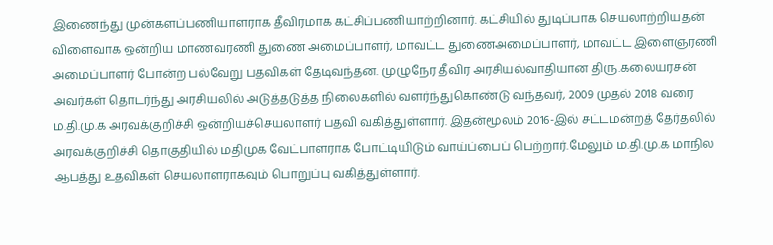இணைந்து முன்களப்பணியாளராக தீவிரமாக கட்சிப்பணியாற்றினார். கட்சியில் துடிப்பாக செயலாற்றியதன் விளைவாக ஒன்றிய மாணவரணி துணை அமைப்பாளர், மாவட்ட துணைஅமைப்பாளர், மாவட்ட இளைஞரணி அமைப்பாளர் போன்ற பல்வேறு பதவிகள் தேடிவந்தன. முழுநேர தீவிர அரசியல்வாதியான திரு.கலையரசன் அவர்கள் தொடர்ந்து அரசியலில் அடுத்தடுத்த நிலைகளில் வளர்ந்துகொண்டு வந்தவர், 2009 முதல் 2018 வரை ம.தி.மு.க அரவக்குறிச்சி ஒன்றியச்செயலாளர் பதவி வகித்துள்ளார். இதன்மூலம் 2016-இல் சட்டமன்றத் தேர்தலில் அரவக்குறிச்சி தொகுதியில் மதிமுக வேட்பாளராக போட்டியிடும் வாய்ப்பைப் பெற்றார்.மேலும் ம.தி.மு.க மாநில ஆபத்து உதவிகள் செயலாளராகவும் பொறுப்பு வகித்துள்ளார்.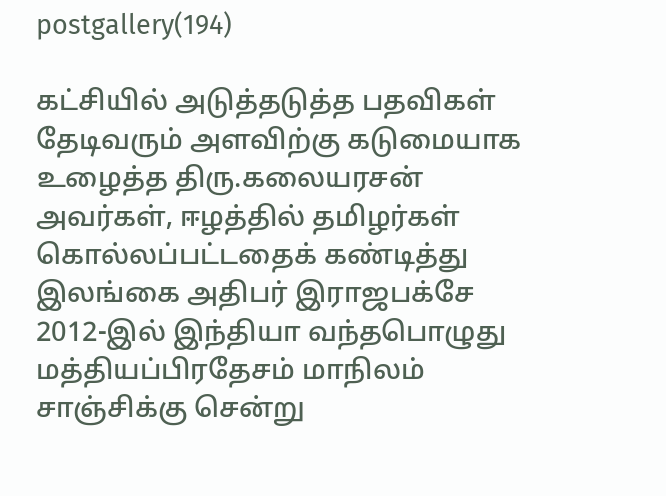postgallery(194)

கட்சியில் அடுத்தடுத்த பதவிகள் தேடிவரும் அளவிற்கு கடுமையாக உழைத்த திரு.கலையரசன் அவர்கள், ஈழத்தில் தமிழர்கள் கொல்லப்பட்டதைக் கண்டித்து இலங்கை அதிபர் இராஜபக்சே 2012-இல் இந்தியா வந்தபொழுது மத்தியப்பிரதேசம் மாநிலம் சாஞ்சிக்கு சென்று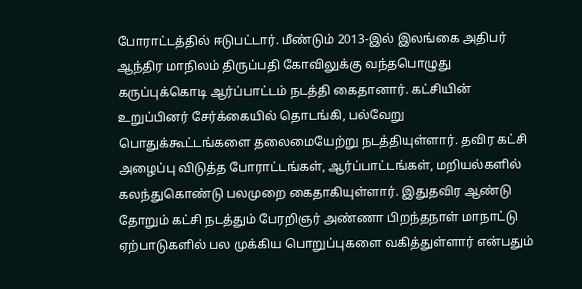போராட்டத்தில் ஈடுபட்டார். மீண்டும் 2013-இல் இலங்கை அதிபர் ஆந்திர மாநிலம் திருப்பதி கோவிலுக்கு வந்தபொழுது கருப்புக்கொடி ஆர்ப்பாட்டம் நடத்தி கைதானார். கட்சியின் உறுப்பினர் சேர்க்கையில் தொடங்கி, பல்வேறு பொதுக்கூட்டங்களை தலைமையேற்று நடத்தியுள்ளார். தவிர கட்சி அழைப்பு விடுத்த போராட்டங்கள், ஆர்ப்பாட்டங்கள், மறியல்களில் கலந்துகொண்டு பலமுறை கைதாகியுள்ளார். இதுதவிர ஆண்டு தோறும் கட்சி நடத்தும் பேரறிஞர் அண்ணா பிறந்தநாள் மாநாட்டு ஏற்பாடுகளில் பல முக்கிய பொறுப்புகளை வகித்துள்ளார் என்பதும்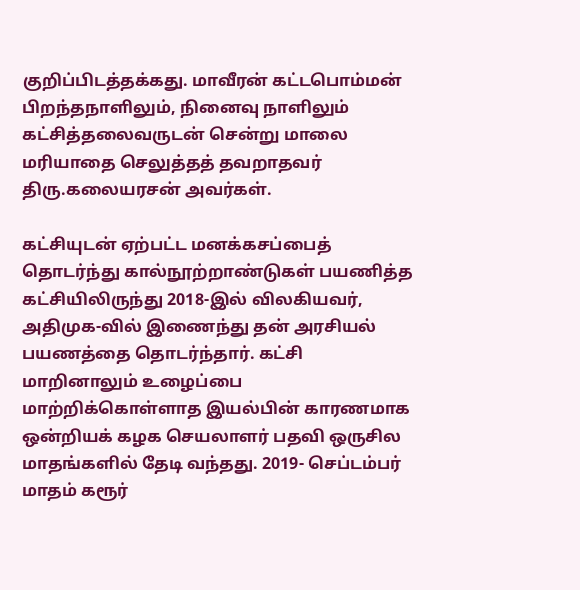குறிப்பிடத்தக்கது. மாவீரன் கட்டபொம்மன் பிறந்தநாளிலும், நினைவு நாளிலும் கட்சித்தலைவருடன் சென்று மாலை மரியாதை செலுத்தத் தவறாதவர் திரு.கலையரசன் அவர்கள்.

கட்சியுடன் ஏற்பட்ட மனக்கசப்பைத் தொடர்ந்து கால்நூற்றாண்டுகள் பயணித்த கட்சியிலிருந்து 2018-இல் விலகியவர், அதிமுக-வில் இணைந்து தன் அரசியல் பயணத்தை தொடர்ந்தார். கட்சி மாறினாலும் உழைப்பை மாற்றிக்கொள்ளாத இயல்பின் காரணமாக ஒன்றியக் கழக செயலாளர் பதவி ஒருசில மாதங்களில் தேடி வந்தது. 2019- செப்டம்பர் மாதம் கரூர்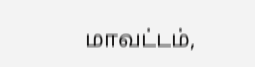மாவட்டம்,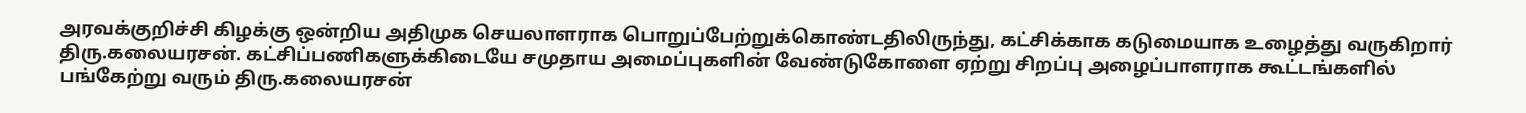அரவக்குறிச்சி கிழக்கு ஒன்றிய அதிமுக செயலாளராக பொறுப்பேற்றுக்கொண்டதிலிருந்து, கட்சிக்காக கடுமையாக உழைத்து வருகிறார் திரு.கலையரசன். கட்சிப்பணிகளுக்கிடையே சமுதாய அமைப்புகளின் வேண்டுகோளை ஏற்று சிறப்பு அழைப்பாளராக கூட்டங்களில் பங்கேற்று வரும் திரு.கலையரசன்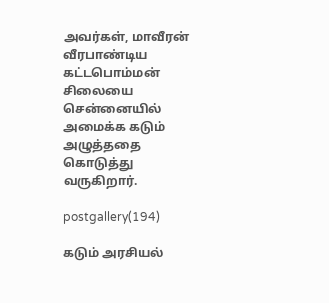அவர்கள், மாவீரன் வீரபாண்டிய கட்டபொம்மன் சிலையை சென்னையில் அமைக்க கடும் அழுத்ததை கொடுத்து வருகிறார்.

postgallery(194)

கடும் அரசியல்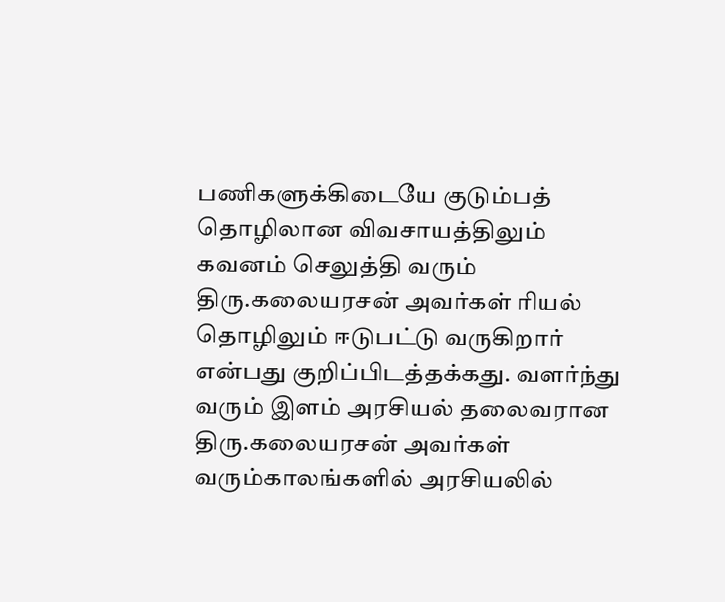பணிகளுக்கிடையே குடும்பத் தொழிலான விவசாயத்திலும் கவனம் செலுத்தி வரும் திரு.கலையரசன் அவர்கள் ரியல் தொழிலும் ஈடுபட்டு வருகிறார் என்பது குறிப்பிடத்தக்கது. வளர்ந்து வரும் இளம் அரசியல் தலைவரான திரு.கலையரசன் அவர்கள் வரும்காலங்களில் அரசியலில்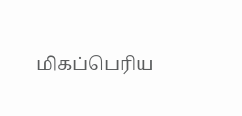மிகப்பெரிய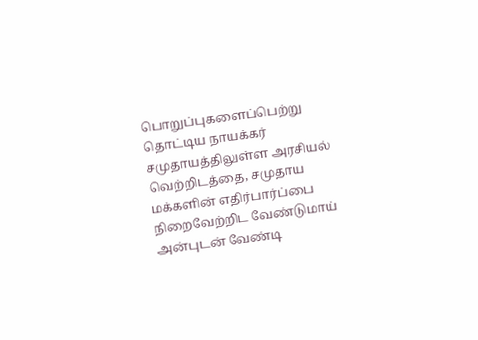பொறுப்புகளைப்பெற்று தொட்டிய நாயக்கர் சமுதாயத்திலுள்ள அரசியல் வெற்றிடத்தை, சமுதாய மக்களின் எதிர்பார்ப்பை நிறைவேற்றிட வேண்டுமாய் அன்புடன் வேண்டி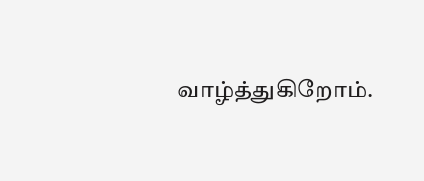வாழ்த்துகிறோம்.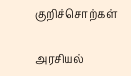குறிச்சொற்கள்

அரசியல்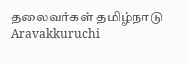தலைவர்கள் தமிழ்நாடு Aravakkuruchi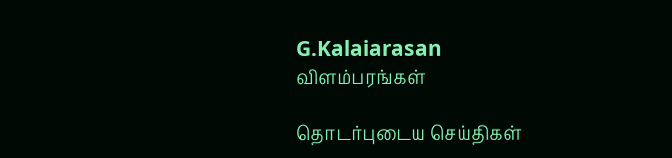G.Kalaiarasan
விளம்பரங்கள்

தொடர்புடைய செய்திகள்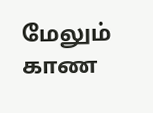மேலும் காண